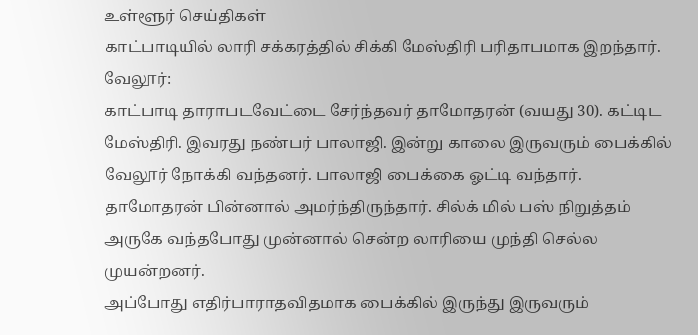உள்ளூர் செய்திகள்
காட்பாடியில் லாரி சக்கரத்தில் சிக்கி மேஸ்திரி பரிதாபமாக இறந்தார்.
வேலூர்:
காட்பாடி தாராபடவேட்டை சேர்ந்தவர் தாமோதரன் (வயது 30). கட்டிட மேஸ்திரி. இவரது நண்பர் பாலாஜி. இன்று காலை இருவரும் பைக்கில் வேலூர் நோக்கி வந்தனர். பாலாஜி பைக்கை ஓட்டி வந்தார்.
தாமோதரன் பின்னால் அமர்ந்திருந்தார். சில்க் மில் பஸ் நிறுத்தம் அருகே வந்தபோது முன்னால் சென்ற லாரியை முந்தி செல்ல முயன்றனர்.
அப்போது எதிர்பாராதவிதமாக பைக்கில் இருந்து இருவரும்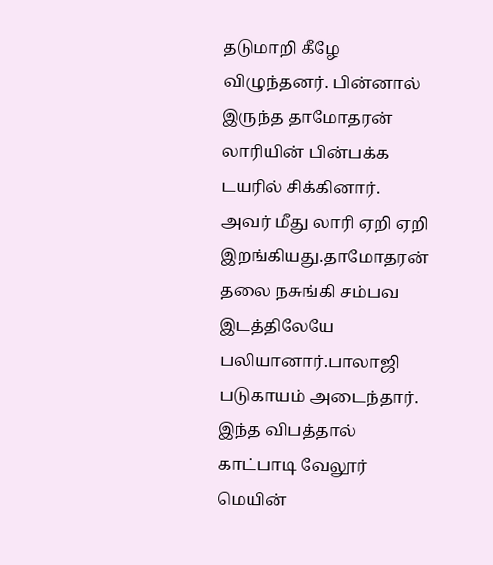தடுமாறி கீழே விழுந்தனர். பின்னால் இருந்த தாமோதரன் லாரியின் பின்பக்க டயரில் சிக்கினார்.
அவர் மீது லாரி ஏறி ஏறி இறங்கியது.தாமோதரன் தலை நசுங்கி சம்பவ இடத்திலேயே பலியானார்.பாலாஜி படுகாயம் அடைந்தார்.
இந்த விபத்தால் காட்பாடி வேலூர் மெயின்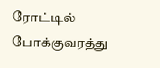ரோட்டில் போக்குவரத்து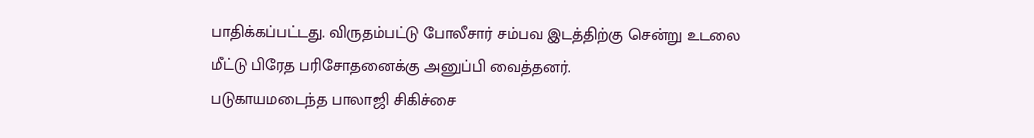பாதிக்கப்பட்டது. விருதம்பட்டு போலீசார் சம்பவ இடத்திற்கு சென்று உடலை மீட்டு பிரேத பரிசோதனைக்கு அனுப்பி வைத்தனர்.
படுகாயமடைந்த பாலாஜி சிகிச்சை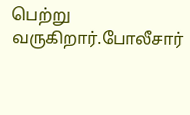பெற்று வருகிறார்.போலீசார்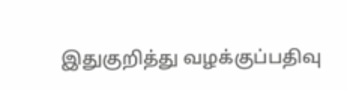இதுகுறித்து வழக்குப்பதிவு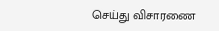செய்து விசாரணை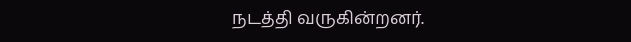நடத்தி வருகின்றனர்.